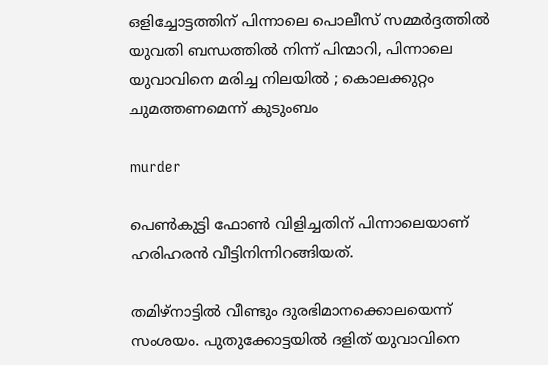ഒളിച്ചോട്ടത്തിന് പിന്നാലെ പൊലീസ് സമ്മര്‍ദ്ദത്തില്‍ യുവതി ബന്ധത്തില്‍ നിന്ന് പിന്മാറി, പിന്നാലെ യുവാവിനെ മരിച്ച നിലയില്‍ ; കൊലക്കുറ്റം ചുമത്തണമെന്ന് കുടുംബം

murder

പെണ്‍കുട്ടി ഫോണ്‍ വിളിച്ചതിന് പിന്നാലെയാണ് ഹരിഹരന്‍ വീട്ടിനിന്നിറങ്ങിയത്.

തമിഴ്‌നാട്ടില്‍ വീണ്ടും ദുരഭിമാനക്കൊലയെന്ന് സംശയം. പുതുക്കോട്ടയില്‍ ദളിത് യുവാവിനെ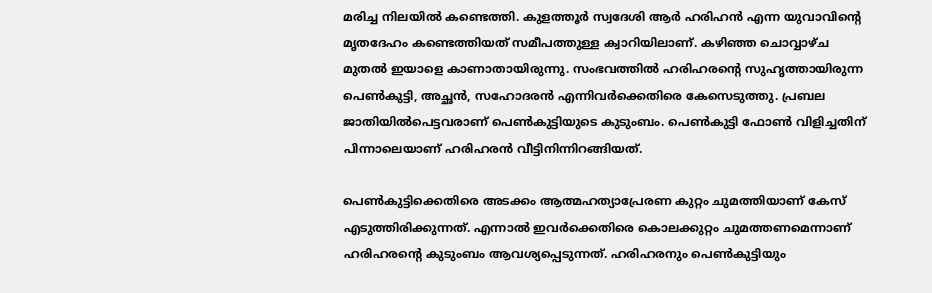മരിച്ച നിലയില്‍ കണ്ടെത്തി. കുളത്തൂര്‍ സ്വദേശി ആര്‍ ഹരിഹന്‍ എന്ന യുവാവിന്റെ മൃതദേഹം കണ്ടെത്തിയത് സമീപത്തുള്ള ക്വാറിയിലാണ്. കഴിഞ്ഞ ചൊവ്വാഴ്ച മുതല്‍ ഇയാളെ കാണാതായിരുന്നു. സംഭവത്തില്‍ ഹരിഹരന്റെ സുഹൃത്തായിരുന്ന പെണ്‍കുട്ടി, അച്ഛന്‍, സഹോദരന്‍ എന്നിവര്‍ക്കെതിരെ കേസെടുത്തു. പ്രബല ജാതിയില്‍പെട്ടവരാണ് പെണ്‍കുട്ടിയുടെ കുടുംബം. പെണ്‍കുട്ടി ഫോണ്‍ വിളിച്ചതിന് പിന്നാലെയാണ് ഹരിഹരന്‍ വീട്ടിനിന്നിറങ്ങിയത്.

പെണ്‍കുട്ടിക്കെതിരെ അടക്കം ആത്മഹത്യാപ്രേരണ കുറ്റം ചുമത്തിയാണ് കേസ് എടുത്തിരിക്കുന്നത്. എന്നാല്‍ ഇവര്‍ക്കെതിരെ കൊലക്കുറ്റം ചുമത്തണമെന്നാണ് ഹരിഹരന്റെ കുടുംബം ആവശ്യപ്പെടുന്നത്. ഹരിഹരനും പെണ്‍കുട്ടിയും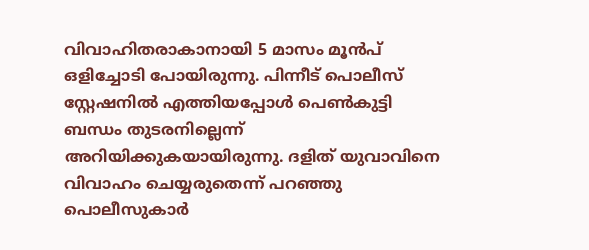വിവാഹിതരാകാനായി 5 മാസം മൂന്‍പ് ഒളിച്ചോടി പോയിരുന്നു. പിന്നീട് പൊലീസ് സ്റ്റേഷനില്‍ എത്തിയപ്പോള്‍ പെണ്‍കുട്ടി ബന്ധം തുടരനില്ലെന്ന് അറിയിക്കുകയായിരുന്നു. ദളിത് യുവാവിനെ വിവാഹം ചെയ്യരുതെന്ന് പറഞ്ഞു പൊലീസുകാര്‍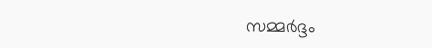സമ്മര്‍ദ്ദം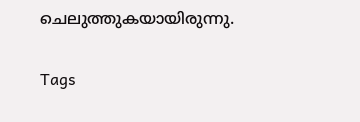ചെലുത്തുകയായിരുന്നു.

Tags